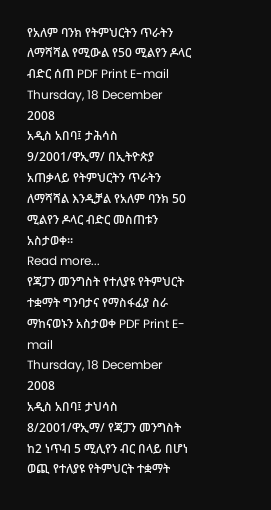የአለም ባንክ የትምህርትን ጥራትን ለማሻሻል የሚውል የ50 ሚልየን ዶላር ብድር ሰጠ PDF Print E-mail
Thursday, 18 December 2008
አዲስ አበባ፤ ታሕሳስ 9/2001/ዋኢማ/ በኢትዮጵያ አጠቃላይ የትምህርትን ጥራትን ለማሻሻል እንዲቻል የአለም ባንክ 50 ሚልየን ዶላር ብድር መስጠቱን አስታወቀ።
Read more...
የጃፓን መንግስት የተለያዩ የትምህርት ተቋማት ግንባታና የማስፋፊያ ስራ ማከናወኑን አስታወቀ PDF Print E-mail
Thursday, 18 December 2008
አዲስ አበባ፤ ታህሳስ 8/2001/ዋኢማ/ የጃፓን መንግስት ከ2 ነጥብ 5 ሚሊየን ብር በላይ በሆነ ወጪ የተለያዩ የትምህርት ተቋማት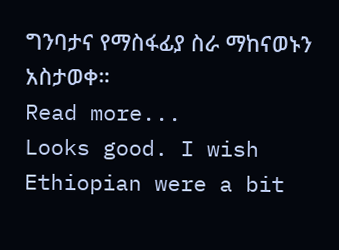ግንባታና የማስፋፊያ ስራ ማከናወኑን አስታወቀ።
Read more...
Looks good. I wish Ethiopian were a bit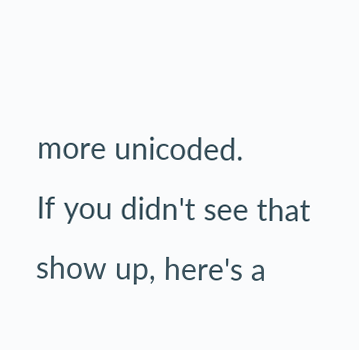more unicoded.
If you didn't see that show up, here's a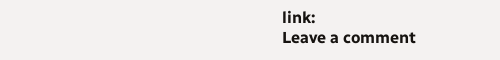link:
Leave a comment